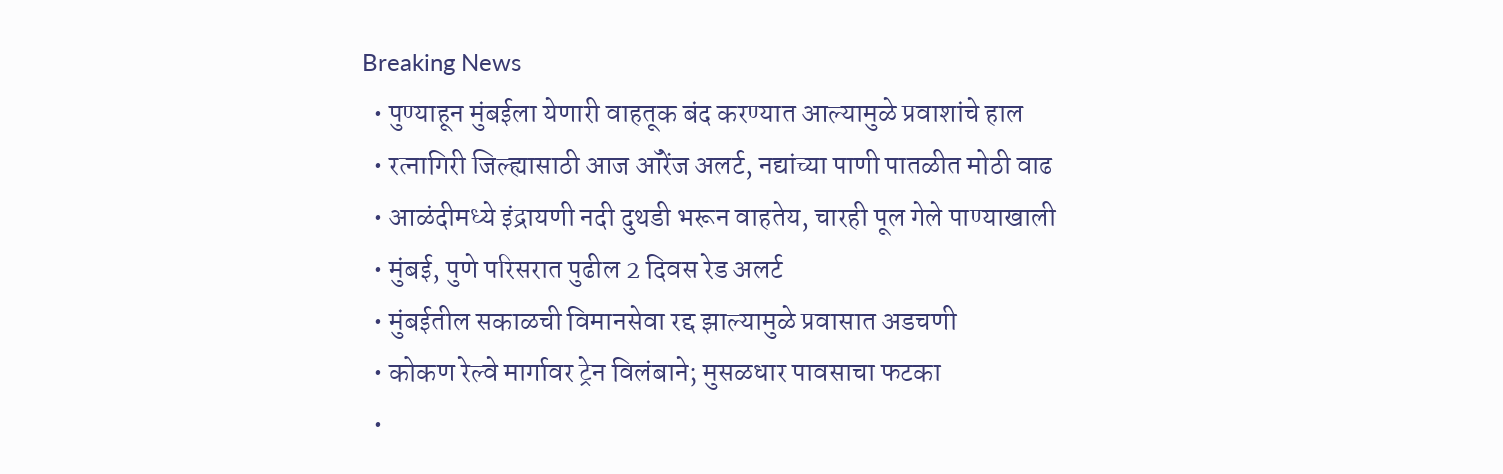Breaking News
  • पुण्याहून मुंबईला येणारी वाहतूक बंद करण्यात आल्यामुळे प्रवाशांचे हाल
  • रत्नागिरी जिल्ह्यासाठी आज ऑरेंज अलर्ट, नद्यांच्या पाणी पातळीत मोठी वाढ
  • आळंदीमध्ये इंद्रायणी नदी दुथडी भरून वाहतेय, चारही पूल गेले पाण्याखाली
  • मुंबई, पुणे परिसरात पुढील 2 दिवस रेड अलर्ट
  • मुंबईतील सकाळची विमानसेवा रद्द झाल्यामुळे प्रवासात अडचणी
  • कोकण रेल्वे मार्गावर ट्रेन विलंबाने; मुसळधार पावसाचा फटका
  •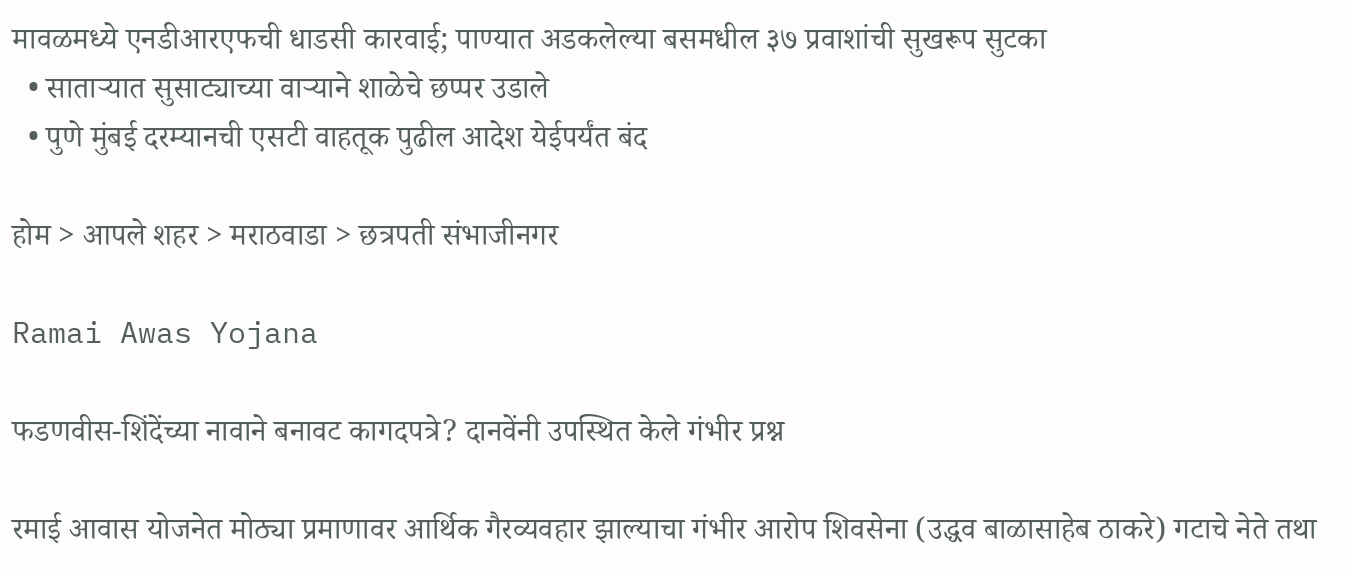मावळमध्ये एनडीआरएफची धाडसी कारवाई; पाण्यात अडकलेल्या बसमधील ३७ प्रवाशांची सुखरूप सुटका
  • साताऱ्यात सुसाट्याच्या वाऱ्याने शाळेचे छप्पर उडाले
  • पुणे मुंबई दरम्यानची एसटी वाहतूक पुढील आदेश येईपर्यंत बंद

होम > आपले शहर > मराठवाडा > छत्रपती संभाजीनगर

Ramai Awas Yojana

फडणवीस-शिंदेंच्या नावाने बनावट कागदपत्रे? दानवेंनी उपस्थित केले गंभीर प्रश्न

रमाई आवास योजनेत मोठ्या प्रमाणावर आर्थिक गैरव्यवहार झाल्याचा गंभीर आरोप शिवसेना (उद्धव बाळासाहेब ठाकरे) गटाचे नेते तथा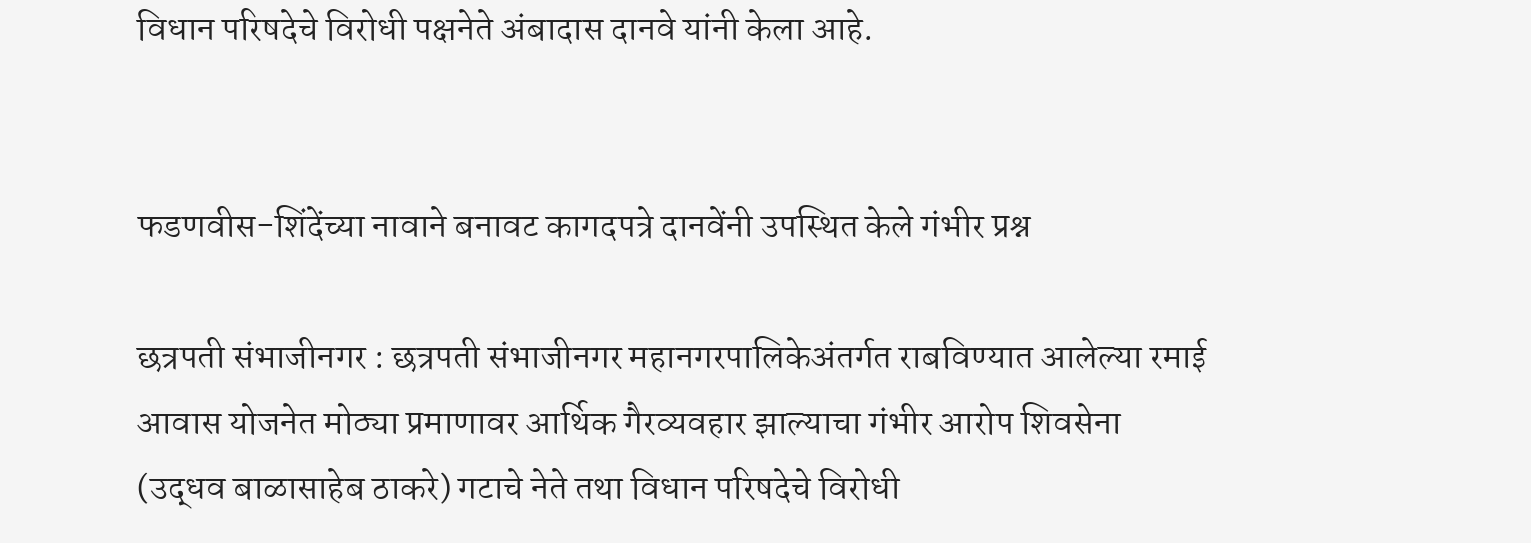विधान परिषदेचे विरोधी पक्षनेते अंबादास दानवे यांनी केला आहे.


फडणवीस-शिंदेंच्या नावाने बनावट कागदपत्रे दानवेंनी उपस्थित केले गंभीर प्रश्न

छत्रपती संभाजीनगर : छत्रपती संभाजीनगर महानगरपालिकेअंतर्गत राबविण्यात आलेल्या रमाई आवास योजनेत मोठ्या प्रमाणावर आर्थिक गैरव्यवहार झाल्याचा गंभीर आरोप शिवसेना (उद्धव बाळासाहेब ठाकरे) गटाचे नेते तथा विधान परिषदेचे विरोधी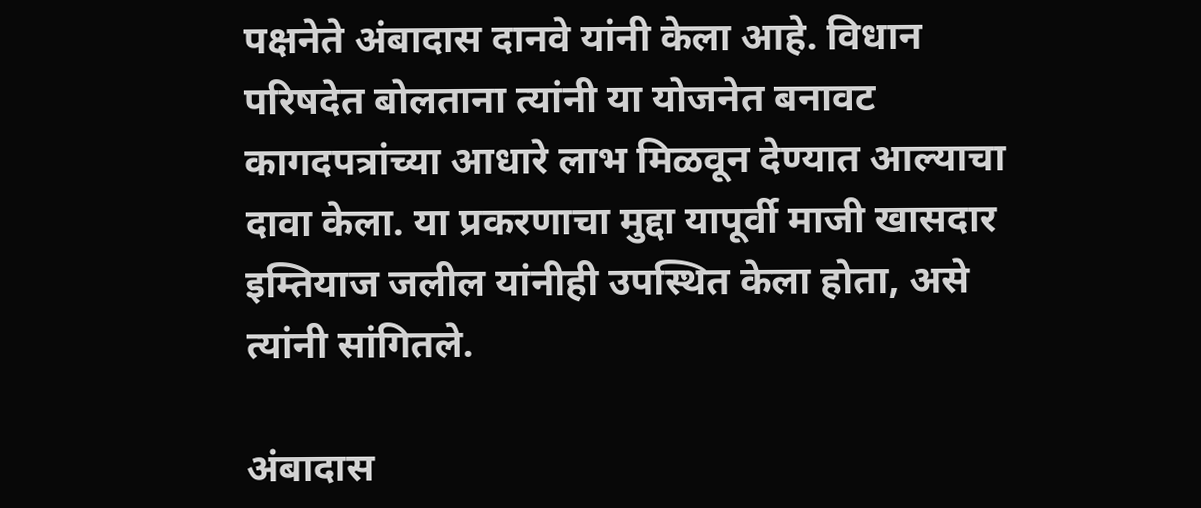पक्षनेते अंबादास दानवे यांनी केला आहे. विधान परिषदेत बोलताना त्यांनी या योजनेत बनावट कागदपत्रांच्या आधारे लाभ मिळवून देण्यात आल्याचा दावा केला. या प्रकरणाचा मुद्दा यापूर्वी माजी खासदार इम्तियाज जलील यांनीही उपस्थित केला होता, असे त्यांनी सांगितले.

अंबादास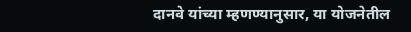दानवे यांच्या म्हणण्यानुसार, या योजनेतील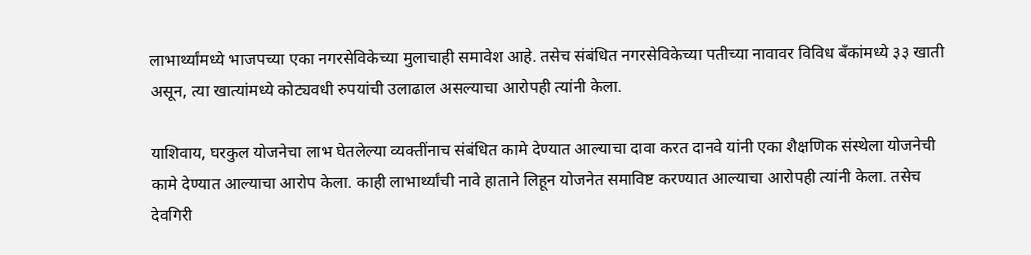लाभार्थ्यांमध्ये भाजपच्या एका नगरसेविकेच्या मुलाचाही समावेश आहे. तसेच संबंधित नगरसेविकेच्या पतीच्या नावावर विविध बँकांमध्ये ३३ खाती असून, त्या खात्यांमध्ये कोट्यवधी रुपयांची उलाढाल असल्याचा आरोपही त्यांनी केला.

याशिवाय, घरकुल योजनेचा लाभ घेतलेल्या व्यक्तींनाच संबंधित कामे देण्यात आल्याचा दावा करत दानवे यांनी एका शैक्षणिक संस्थेला योजनेची कामे देण्यात आल्याचा आरोप केला. काही लाभार्थ्यांची नावे हाताने लिहून योजनेत समाविष्ट करण्यात आल्याचा आरोपही त्यांनी केला. तसेच देवगिरी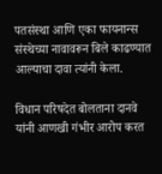पतसंस्था आणि एका फायनान्स संस्थेच्या नावावरून बिले काढण्यात आल्याचा दावा त्यांनी केला.

विधान परिषदेत बोलताना दानवे यांनी आणखी गंभीर आरोप करत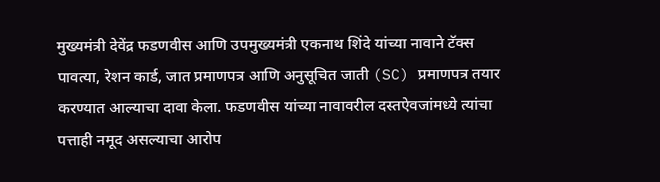मुख्यमंत्री देवेंद्र फडणवीस आणि उपमुख्यमंत्री एकनाथ शिंदे यांच्या नावाने टॅक्स पावत्या, रेशन कार्ड, जात प्रमाणपत्र आणि अनुसूचित जाती (SC) प्रमाणपत्र तयार करण्यात आल्याचा दावा केला. फडणवीस यांच्या नावावरील दस्तऐवजांमध्ये त्यांचा पत्ताही नमूद असल्याचा आरोप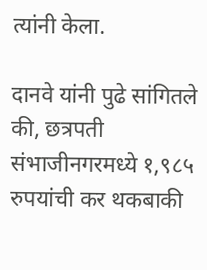त्यांनी केला.

दानवे यांनी पुढे सांगितले की, छत्रपती संभाजीनगरमध्ये १,९८५ रुपयांची कर थकबाकी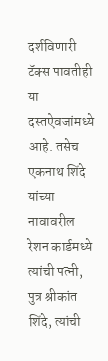दर्शविणारी टॅक्स पावतीही या दस्तऐवजांमध्ये आहे. तसेच एकनाथ शिंदे यांच्या नावावरील रेशन कार्डमध्ये त्यांची पत्नी, पुत्र श्रीकांत शिंदे, त्यांची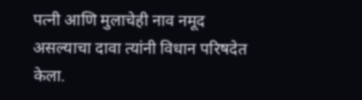पत्नी आणि मुलाचेही नाव नमूद असल्याचा दावा त्यांनी विधान परिषदेत केला.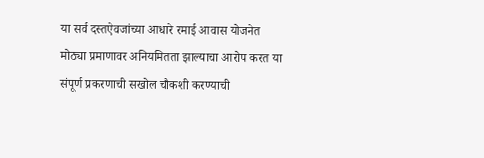या सर्व दस्तऐवजांच्या आधारे रमाई आवास योजनेत मोठ्या प्रमाणावर अनियमितता झाल्याचा आरोप करत या संपूर्ण प्रकरणाची सखोल चौकशी करण्याची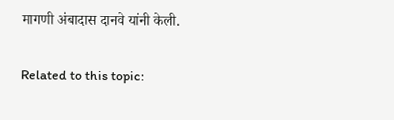मागणी अंबादास दानवे यांनी केली.

Related to this topic: